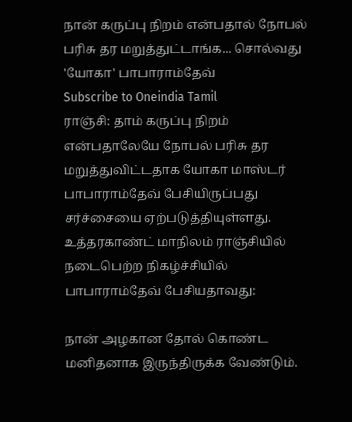நான் கருப்பு நிறம் என்பதால் நோபல் பரிசு தர மறுத்துட்டாங்க... சொல்வது 'யோகா' பாபாராம்தேவ்
Subscribe to Oneindia Tamil
ராஞ்சி: தாம் கருப்பு நிறம் என்பதாலேயே நோபல் பரிசு தர மறுத்துவிட்டதாக யோகா மாஸ்டர் பாபாராம்தேவ் பேசியிருப்பது சர்ச்சையை ஏற்படுத்தியுள்ளது.
உத்தரகாண்ட் மாநிலம் ராஞ்சியில் நடைபெற்ற நிகழ்ச்சியில் பாபாராம்தேவ் பேசியதாவது:

நான் அழகான தோல் கொண்ட மனிதனாக இருந்திருக்க வேண்டும்.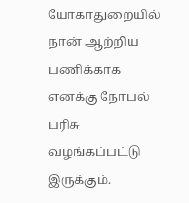யோகாதுறையில் நான் ஆற்றிய பணிக்காக எனக்கு நோபல் பரிசு வழங்கப்பட்டு இருக்கும்.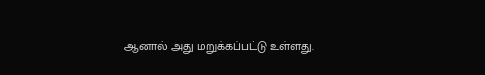ஆனால் அது மறுக்கப்பட்டு உள்ளது.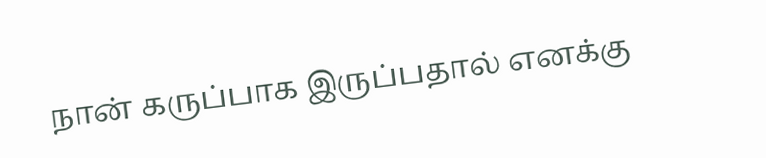நான் கருப்பாக இருப்பதால் எனக்கு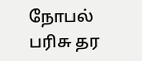நோபல் பரிசு தர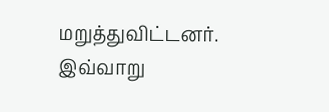மறுத்துவிட்டனர்.
இவ்வாறு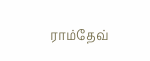ராம்தேவ்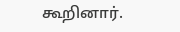கூறினார்.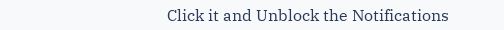Click it and Unblock the Notifications